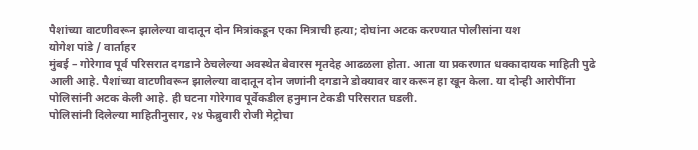पैशांच्या वाटणीवरून झालेल्या वादातून दोन मित्रांकडून एका मित्राची हत्या; दोघांना अटक करण्यात पोलीसांना यश
योगेश पांडे / वार्ताहर
मुंबई – गोरेगाव पूर्व परिसरात दगडाने ठेचलेल्या अवस्थेत बेवारस मृतदेह आढळला होता. आता या प्रकरणात धक्कादायक माहिती पुढे आली आहे. पैशांच्या वाटणीवरून झालेल्या वादातून दोन जणांनी दगडाने डोक्यावर वार करून हा खून केला. या दोन्ही आरोपींना पोलिसांनी अटक केली आहे. ही घटना गोरेगाव पूर्वेकडील हनुमान टेकडी परिसरात घडली.
पोलिसांनी दिलेल्या माहितीनुसार, २४ फेब्रुवारी रोजी मेट्रोचा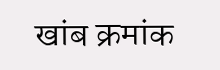खांब क्रमांक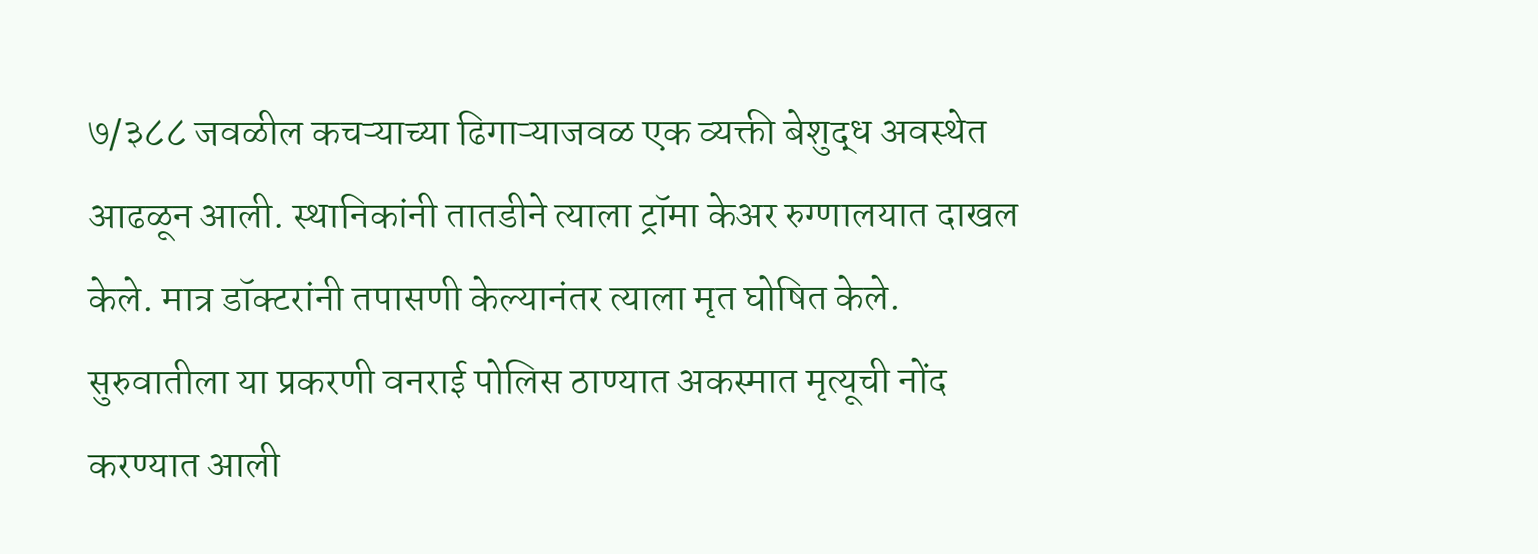७/३८८ जवळील कचऱ्याच्या ढिगाऱ्याजवळ एक व्यक्ती बेशुद्ध अवस्थेत आढळून आली. स्थानिकांनी तातडीने त्याला ट्रॉमा केअर रुग्णालयात दाखल केले. मात्र डॉक्टरांनी तपासणी केल्यानंतर त्याला मृत घोषित केले. सुरुवातीला या प्रकरणी वनराई पोलिस ठाण्यात अकस्मात मृत्यूची नोंद करण्यात आली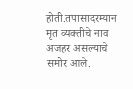होती.तपासादरम्यान मृत व्यक्तीचे नाव अजहर असल्याचे समोर आले.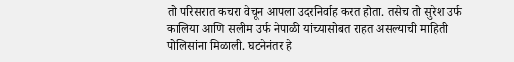तो परिसरात कचरा वेचून आपला उदरनिर्वाह करत होता. तसेच तो सुरेश उर्फ कालिया आणि सलीम उर्फ नेपाळी यांच्यासोबत राहत असल्याची माहिती पोलिसांना मिळाली. घटनेनंतर हे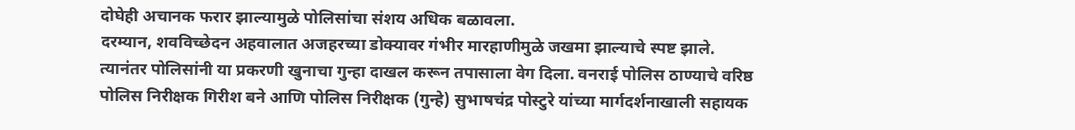दोघेही अचानक फरार झाल्यामुळे पोलिसांचा संशय अधिक बळावला.
दरम्यान, शवविच्छेदन अहवालात अजहरच्या डोक्यावर गंभीर मारहाणीमुळे जखमा झाल्याचे स्पष्ट झाले. त्यानंतर पोलिसांनी या प्रकरणी खुनाचा गुन्हा दाखल करून तपासाला वेग दिला. वनराई पोलिस ठाण्याचे वरिष्ठ पोलिस निरीक्षक गिरीश बने आणि पोलिस निरीक्षक (गुन्हे) सुभाषचंद्र पोस्टुरे यांच्या मार्गदर्शनाखाली सहायक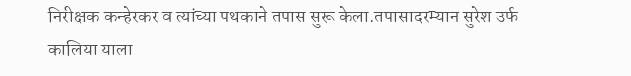निरीक्षक कन्हेरकर व त्यांच्या पथकाने तपास सुरू केला.तपासादरम्यान सुरेश उर्फ कालिया याला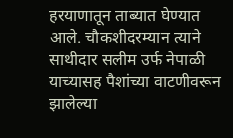हरयाणातून ताब्यात घेण्यात आले. चौकशीदरम्यान त्याने साथीदार सलीम उर्फ नेपाळी याच्यासह पैशांच्या वाटणीवरून झालेल्या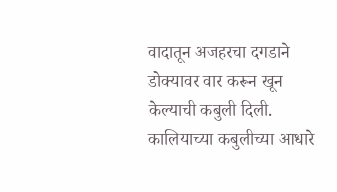वादातून अजहरचा दगडाने डोक्यावर वार करून खून केल्याची कबुली दिली.
कालियाच्या कबुलीच्या आधारे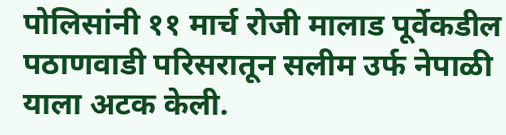पोलिसांनी ११ मार्च रोजी मालाड पूर्वेकडील पठाणवाडी परिसरातून सलीम उर्फ नेपाळी याला अटक केली.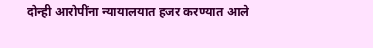दोन्ही आरोपींना न्यायालयात हजर करण्यात आले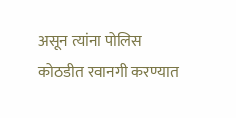असून त्यांना पोलिस कोठडीत रवानगी करण्यात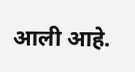आली आहे.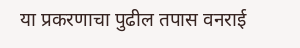या प्रकरणाचा पुढील तपास वनराई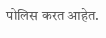पोलिस करत आहेत.